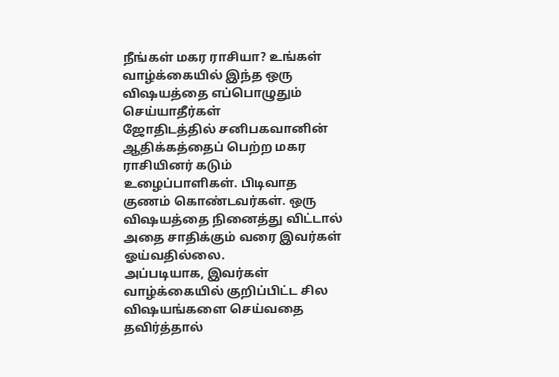நீங்கள் மகர ராசியா? உங்கள் வாழ்க்கையில் இந்த ஒரு விஷயத்தை எப்பொழுதும் செய்யாதீர்கள்
ஜோதிடத்தில் சனிபகவானின் ஆதிக்கத்தைப் பெற்ற மகர ராசியினர் கடும் உழைப்பாளிகள். பிடிவாத குணம் கொண்டவர்கள். ஒரு விஷயத்தை நினைத்து விட்டால் அதை சாதிக்கும் வரை இவர்கள் ஓய்வதில்லை.
அப்படியாக, இவர்கள் வாழ்க்கையில் குறிப்பிட்ட சில விஷயங்களை செய்வதை தவிர்த்தால்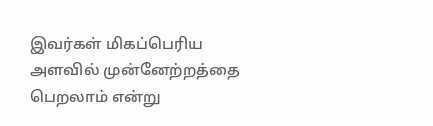இவர்கள் மிகப்பெரிய அளவில் முன்னேற்றத்தை பெறலாம் என்று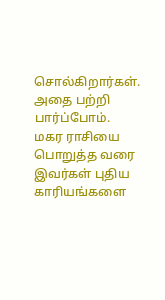சொல்கிறார்கள். அதை பற்றி பார்ப்போம். மகர ராசியை பொறுத்த வரை இவர்கள் புதிய காரியங்களை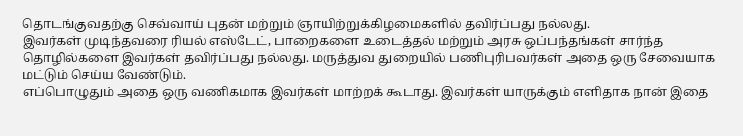தொடங்குவதற்கு செவ்வாய் புதன் மற்றும் ஞாயிற்றுக்கிழமைகளில் தவிர்ப்பது நல்லது.
இவர்கள் முடிந்தவரை ரியல் எஸ்டேட், பாறைகளை உடைத்தல் மற்றும் அரசு ஒப்பந்தங்கள் சார்ந்த தொழில்களை இவர்கள் தவிர்ப்பது நல்லது. மருத்துவ துறையில் பணிபுரிபவர்கள் அதை ஒரு சேவையாக மட்டும் செய்ய வேண்டும்.
எப்பொழுதும் அதை ஒரு வணிகமாக இவர்கள் மாற்றக் கூடாது. இவர்கள் யாருக்கும் எளிதாக நான் இதை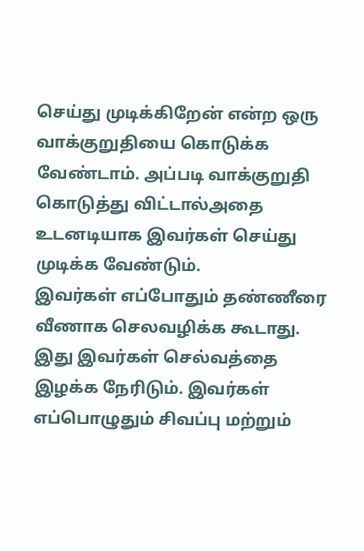செய்து முடிக்கிறேன் என்ற ஒரு வாக்குறுதியை கொடுக்க வேண்டாம். அப்படி வாக்குறுதி கொடுத்து விட்டால்அதை உடனடியாக இவர்கள் செய்து முடிக்க வேண்டும்.
இவர்கள் எப்போதும் தண்ணீரை வீணாக செலவழிக்க கூடாது. இது இவர்கள் செல்வத்தை இழக்க நேரிடும். இவர்கள் எப்பொழுதும் சிவப்பு மற்றும்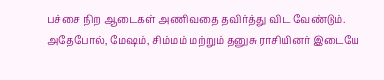பச்சை நிற ஆடைகள் அணிவதை தவிர்த்து விட வேண்டும்.
அதேபோல், மேஷம், சிம்மம் மற்றும் தனுசு ராசியினர் இடையே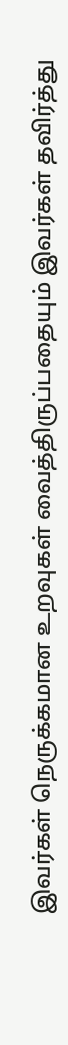இவர்கள் நெருக்கமான உறவுகள் வைத்திருப்பதையும் இவர்கள் தவிர்த்து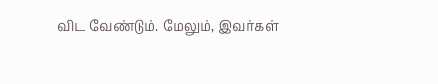விட வேண்டும். மேலும், இவர்கள்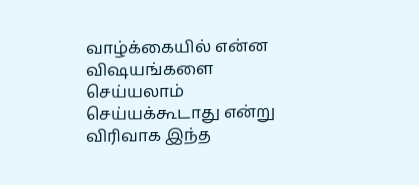வாழ்க்கையில் என்ன விஷயங்களை செய்யலாம் செய்யக்கூடாது என்று விரிவாக இந்த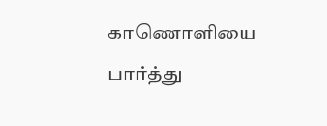காணொளியை பார்த்து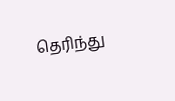தெரிந்து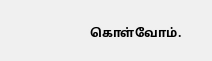கொள்வோம்.